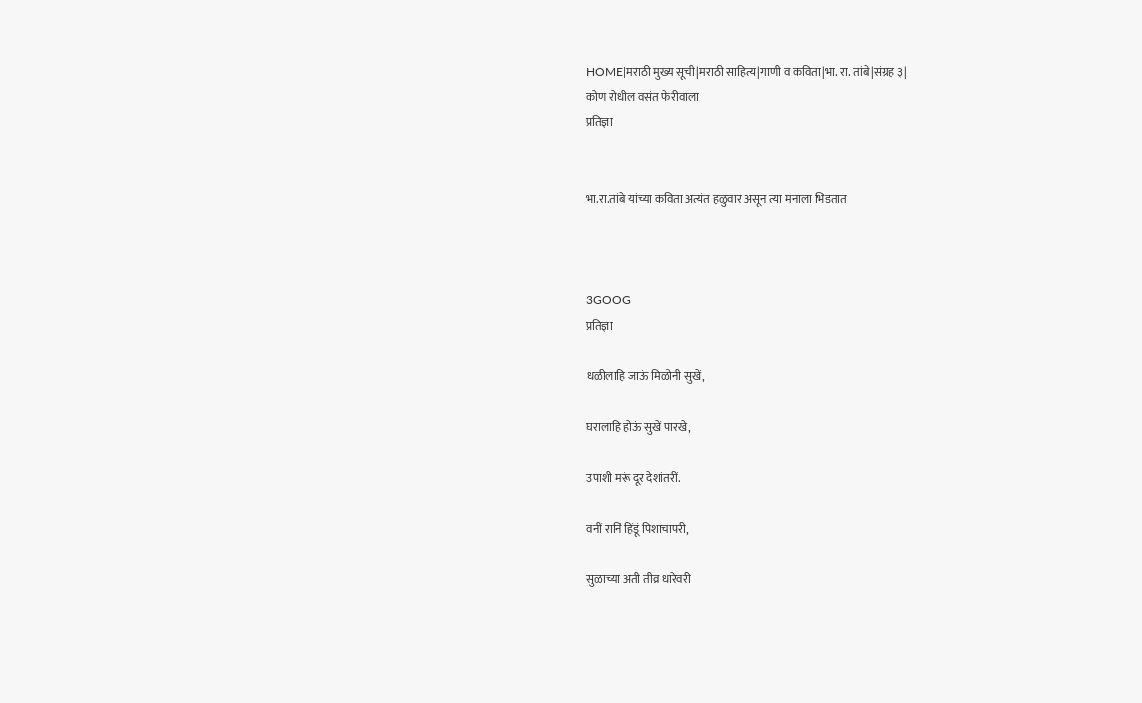HOME|मराठी मुख्य सूची|मराठी साहित्य|गाणी व कविता|भा. रा. तांबे|संग्रह ३|
कोण रोधील वसंत फेरीवाला
प्रतिज्ञा


भा.रा.तांबे यांच्या कविता अत्यंत हळुवार असून त्या मनाला भिडतात



3GOOG
प्रतिज्ञा

धळीलाहि जाऊं मिळोनी सुखें,

घरालाहि होऊं सुखें पारखे,

उपाशी मरूं दूर देशांतरीं.

वनीं रानिं हिंडूं पिशाचापरी,

सुळाच्या अती तीव्र धारेवरी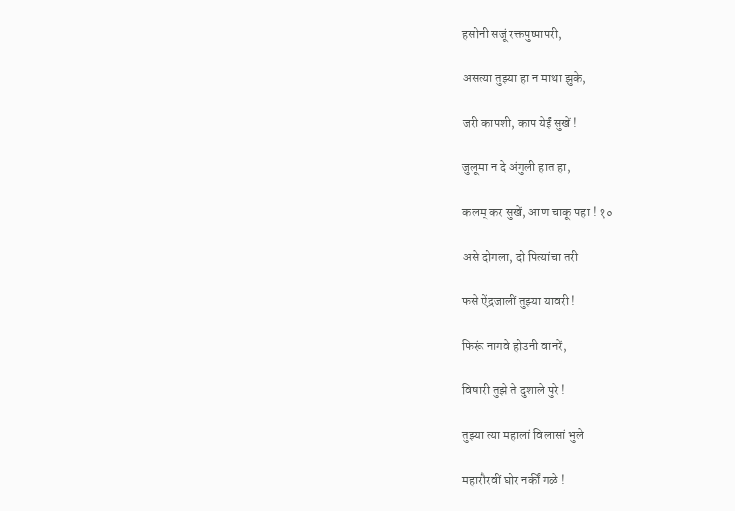हसोनी सजूं रक्तपुष्पापरी,

असत्या तुझ्या हा न माथा झुके,

जरी कापशी, काप येईं सुखें !

जुलूमा न दे अंगुली हात हा,

कलम् कर सुखें, आण चाकू पहा ! १०

असे दोगला, दो पित्यांचा तरी

फसे ऐंद्रजालीं तुझ्या यावरी !

फिरूं नागवे होउनी वानरें,

विषारी तुझे ते दुशाले पुरे !

तुझ्या त्या महालां विलासां भुले

महारौरवीं घोर नर्कीं गळे !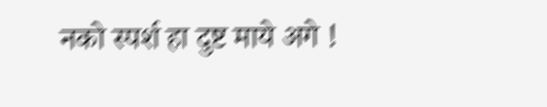नको स्पर्श हा दुष्ट माये अगे !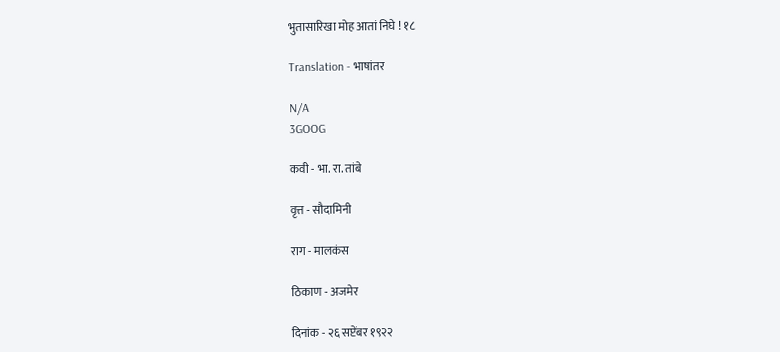भुतासारिखा मोह आतां निघे ! १८

Translation - भाषांतर

N/A
3GOOG

कवी - भा. रा. तांबे

वृत्त - सौदामिनी

राग - मालकंस

ठिकाण - अजमेर

दिनांक - २६ सप्टेंबर १९२२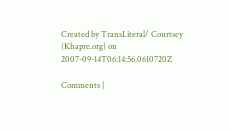Created by TransLiteral/ Courtsey {Khapre.org} on 2007-09-14T06:14:56.0610720Z

Comments |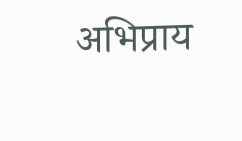अभिप्राय